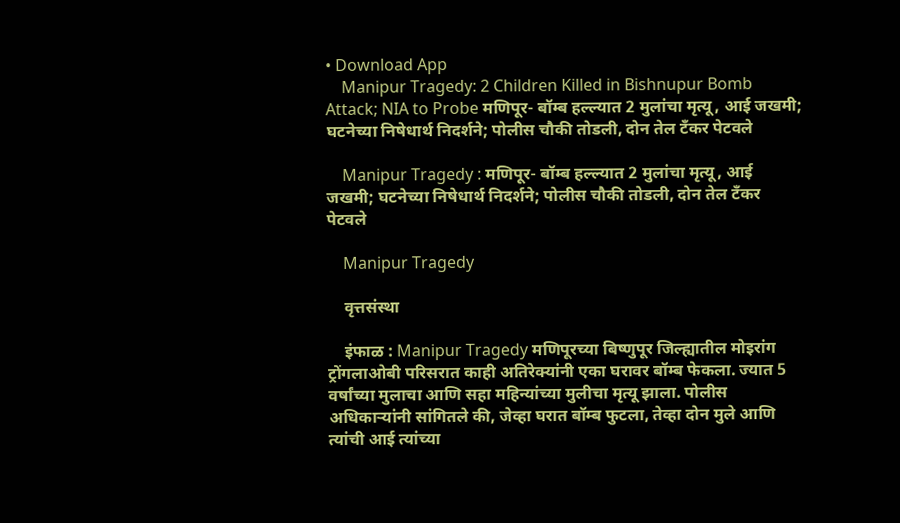• Download App
    Manipur Tragedy: 2 Children Killed in Bishnupur Bomb Attack; NIA to Probe मणिपूर- बॉम्ब हल्ल्यात 2 मुलांचा मृत्यू, आई जखमी; घटनेच्या निषेधार्थ निदर्शने; पोलीस चौकी तोडली, दोन तेल टँकर पेटवले

    Manipur Tragedy : मणिपूर- बॉम्ब हल्ल्यात 2 मुलांचा मृत्यू, आई जखमी; घटनेच्या निषेधार्थ निदर्शने; पोलीस चौकी तोडली, दोन तेल टँकर पेटवले

    Manipur Tragedy

    वृत्तसंस्था

    इंफाळ : Manipur Tragedy मणिपूरच्या बिष्णुपूर जिल्ह्यातील मोइरांग ट्रोंगलाओबी परिसरात काही अतिरेक्यांनी एका घरावर बॉम्ब फेकला. ज्यात 5 वर्षांच्या मुलाचा आणि सहा महिन्यांच्या मुलीचा मृत्यू झाला. पोलीस अधिकाऱ्यांनी सांगितले की, जेव्हा घरात बॉम्ब फुटला, तेव्हा दोन मुले आणि त्यांची आई त्यांच्या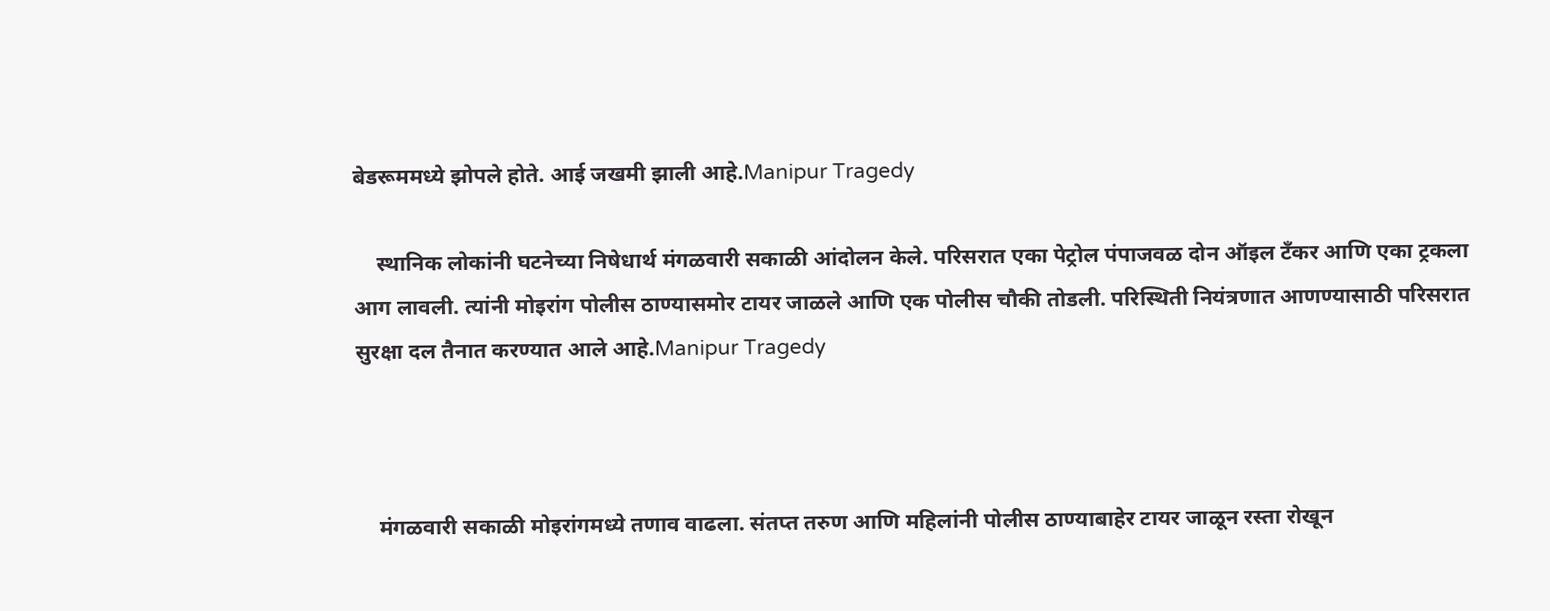बेडरूममध्ये झोपले होते. आई जखमी झाली आहे.Manipur Tragedy

    स्थानिक लोकांनी घटनेच्या निषेधार्थ मंगळवारी सकाळी आंदोलन केले. परिसरात एका पेट्रोल पंपाजवळ दोन ऑइल टँकर आणि एका ट्रकला आग लावली. त्यांनी मोइरांग पोलीस ठाण्यासमोर टायर जाळले आणि एक पोलीस चौकी तोडली. परिस्थिती नियंत्रणात आणण्यासाठी परिसरात सुरक्षा दल तैनात करण्यात आले आहे.Manipur Tragedy



    मंगळवारी सकाळी मोइरांगमध्ये तणाव वाढला. संतप्त तरुण आणि महिलांनी पोलीस ठाण्याबाहेर टायर जाळून रस्ता रोखून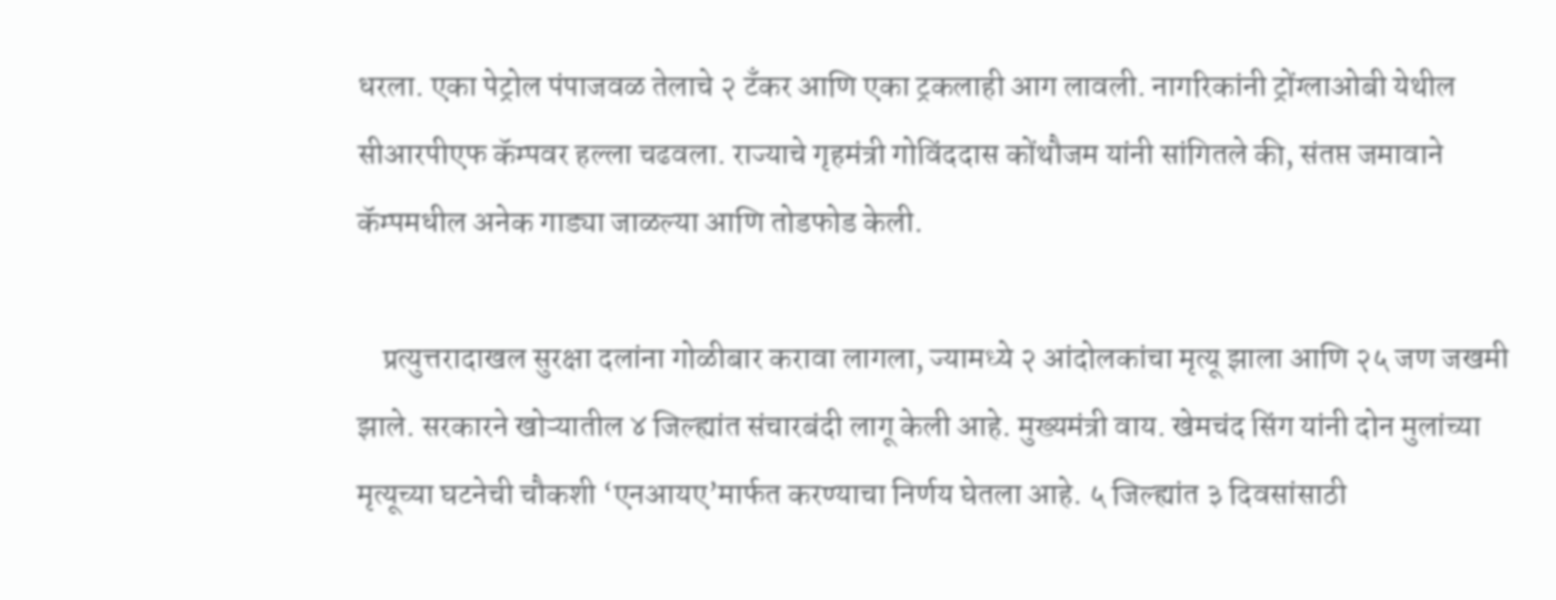धरला. एका पेट्रोल पंपाजवळ तेलाचे २ टँकर आणि एका ट्रकलाही आग लावली. नागरिकांनी ट्रोंग्लाओबी येथील सीआरपीएफ कॅम्पवर हल्ला चढवला. राज्याचे गृहमंत्री गोविंददास कोंथौजम यांनी सांगितले की, संतप्त जमावाने कॅम्पमधील अनेक गाड्या जाळल्या आणि तोडफोड केली.

    प्रत्युत्तरादाखल सुरक्षा दलांना गोळीबार करावा लागला, ज्यामध्ये २ आंदोलकांचा मृत्यू झाला आणि २५ जण जखमी झाले. सरकारने खोऱ्यातील ४ जिल्ह्यांत संचारबंदी लागू केली आहे. मुख्यमंत्री वाय. खेमचंद सिंग यांनी दोन मुलांच्या मृत्यूच्या घटनेची चौकशी ‘एनआयए’मार्फत करण्याचा निर्णय घेतला आहे. ५ जिल्ह्यांत ३ दिवसांसाठी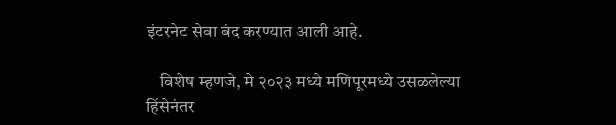इंटरनेट सेवा बंद करण्यात आली आहे.

    विशेष म्हणजे, मे २०२३ मध्ये मणिपूरमध्ये उसळलेल्या हिंसेनंतर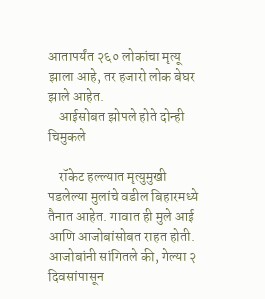आतापर्यंत २६० लोकांचा मृत्यू झाला आहे, तर हजारो लोक बेघर झाले आहेत.
    आईसोबत झोपले होते दोन्ही चिमुकले

    रॉकेट हल्ल्यात मृत्युमुखी पडलेल्या मुलांचे वडील बिहारमध्ये तैनात आहेत. गावात ही मुले आई आणि आजोबांसोबत राहत होती. आजोबांनी सांगितले की, गेल्या २ दिवसांपासून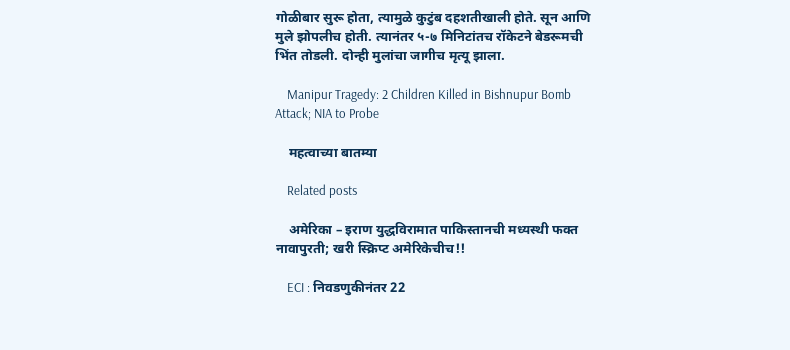गोळीबार सुरू होता, त्यामुळे कुटुंब दहशतीखाली होते. सून आणि मुले झोपलीच होती. त्यानंतर ५-७ मिनिटांतच रॉकेटने बेडरूमची भिंत तोडली. दोन्ही मुलांचा जागीच मृत्यू झाला.

    Manipur Tragedy: 2 Children Killed in Bishnupur Bomb Attack; NIA to Probe

    महत्वाच्या बातम्या

    Related posts

    अमेरिका – इराण युद्धविरामात पाकिस्तानची मध्यस्थी फक्त नावापुरती; खरी स्क्रिप्ट अमेरिकेचीच!!

    ECI : निवडणुकीनंतर 22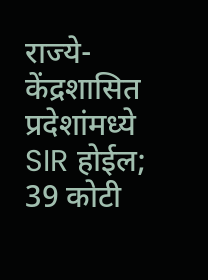राज्ये-केंद्रशासित प्रदेशांमध्ये SIR होईल; 39 कोटी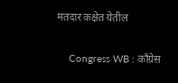मतदार कक्षेत येतील

    Congress WB : काँग्रेस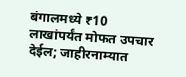बंगालमध्ये ₹10 लाखांपर्यंत मोफत उपचार देईल; जाहीरनाम्यात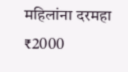महिलांना दरमहा ₹2000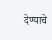देण्याचे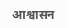आश्वासन